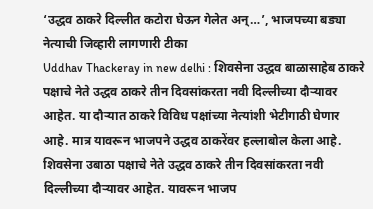‘उद्धव ठाकरे दिल्लीत कटोरा घेऊन गेलेत अन्…’, भाजपच्या बड्या नेत्याची जिव्हारी लागणारी टीका
Uddhav Thackeray in new delhi : शिवसेना उद्धव बाळासाहेब ठाकरे पक्षाचे नेते उद्धव ठाकरे तीन दिवसांकरता नवी दिल्लीच्या दौऱ्यावर आहेत. या दौऱ्यात ठाकरे विविध पक्षांच्या नेत्यांशी भेटीगाठी घेणार आहे. मात्र यावरून भाजपने उद्धव ठाकरेंवर हल्लाबोल केला आहे.
शिवसेना उबाठा पक्षाचे नेते उद्धव ठाकरे तीन दिवसांकरता नवी दिल्लीच्या दौऱ्यावर आहेत. यावरून भाजप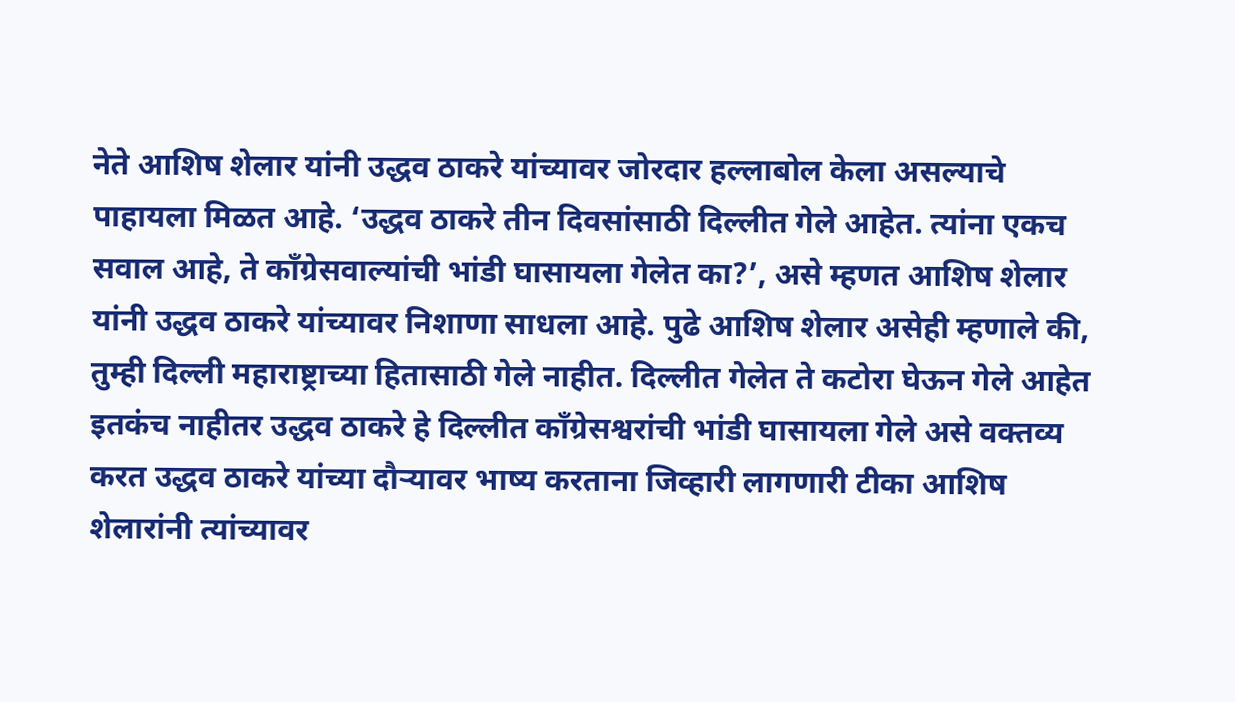नेते आशिष शेलार यांनी उद्धव ठाकरे यांच्यावर जोरदार हल्लाबोल केला असल्याचे पाहायला मिळत आहे. ‘उद्धव ठाकरे तीन दिवसांसाठी दिल्लीत गेले आहेत. त्यांना एकच सवाल आहे, ते काँग्रेसवाल्यांची भांडी घासायला गेलेत का?’, असे म्हणत आशिष शेलार यांनी उद्धव ठाकरे यांच्यावर निशाणा साधला आहे. पुढे आशिष शेलार असेही म्हणाले की, तुम्ही दिल्ली महाराष्ट्राच्या हितासाठी गेले नाहीत. दिल्लीत गेलेत ते कटोरा घेऊन गेले आहेत इतकंच नाहीतर उद्धव ठाकरे हे दिल्लीत काँग्रेसश्वरांची भांडी घासायला गेले असे वक्तव्य करत उद्धव ठाकरे यांच्या दौऱ्यावर भाष्य करताना जिव्हारी लागणारी टीका आशिष शेलारांनी त्यांच्यावर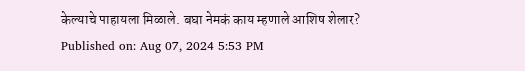केल्याचे पाहायला मिळाले. बघा नेमकं काय म्हणाले आशिष शेलार?
Published on: Aug 07, 2024 5:53 PM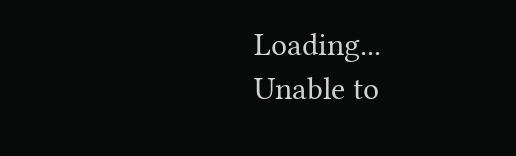Loading...
Unable to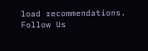load recommendations.
Follow Us